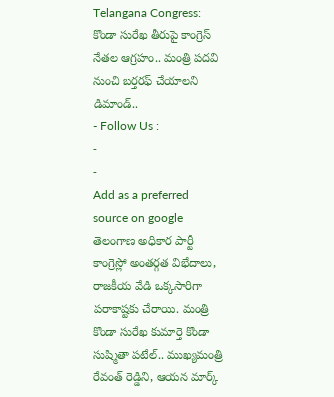Telangana Congress: కొండా సురేఖ తీరుపై కాంగ్రెస్ నేతల ఆగ్రహం.. మంత్రి పదవి నుంచి బర్తరఫ్ చేయాలని డిమాండ్..
- Follow Us :
-
-
Add as a preferred
source on google
తెలంగాణ అధికార పార్టీ కాంగ్రెస్లో అంతర్గత విభేదాలు, రాజకీయ వేడి ఒక్కసారిగా పరాకాష్టకు చేరాయి. మంత్రి కొండా సురేఖ కుమార్తె కొండా సుష్మితా పటేల్.. ముఖ్యమంత్రి రేవంత్ రెడ్డిని, ఆయన మార్క్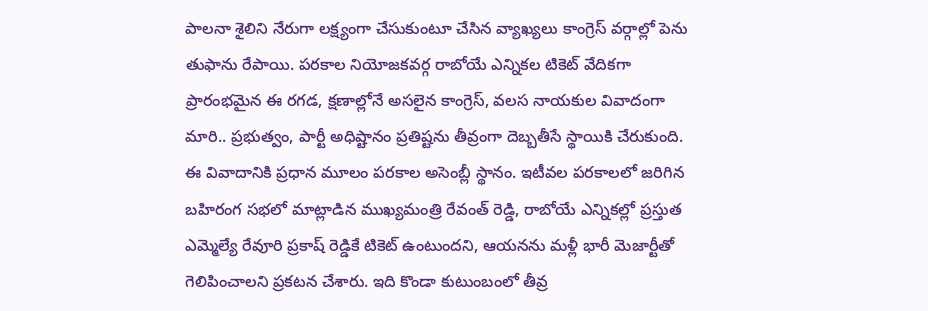పాలనా శైలిని నేరుగా లక్ష్యంగా చేసుకుంటూ చేసిన వ్యాఖ్యలు కాంగ్రెస్ వర్గాల్లో పెను తుఫాను రేపాయి. పరకాల నియోజకవర్గ రాబోయే ఎన్నికల టికెట్ వేదికగా ప్రారంభమైన ఈ రగడ, క్షణాల్లోనే అసలైన కాంగ్రెస్, వలస నాయకుల వివాదంగా మారి.. ప్రభుత్వం, పార్టీ అధిష్టానం ప్రతిష్టను తీవ్రంగా దెబ్బతీసే స్థాయికి చేరుకుంది.
ఈ వివాదానికి ప్రధాన మూలం పరకాల అసెంబ్లీ స్థానం. ఇటీవల పరకాలలో జరిగిన బహిరంగ సభలో మాట్లాడిన ముఖ్యమంత్రి రేవంత్ రెడ్డి, రాబోయే ఎన్నికల్లో ప్రస్తుత ఎమ్మెల్యే రేవూరి ప్రకాష్ రెడ్డికే టికెట్ ఉంటుందని, ఆయనను మళ్లీ భారీ మెజార్టీతో గెలిపించాలని ప్రకటన చేశారు. ఇది కొండా కుటుంబంలో తీవ్ర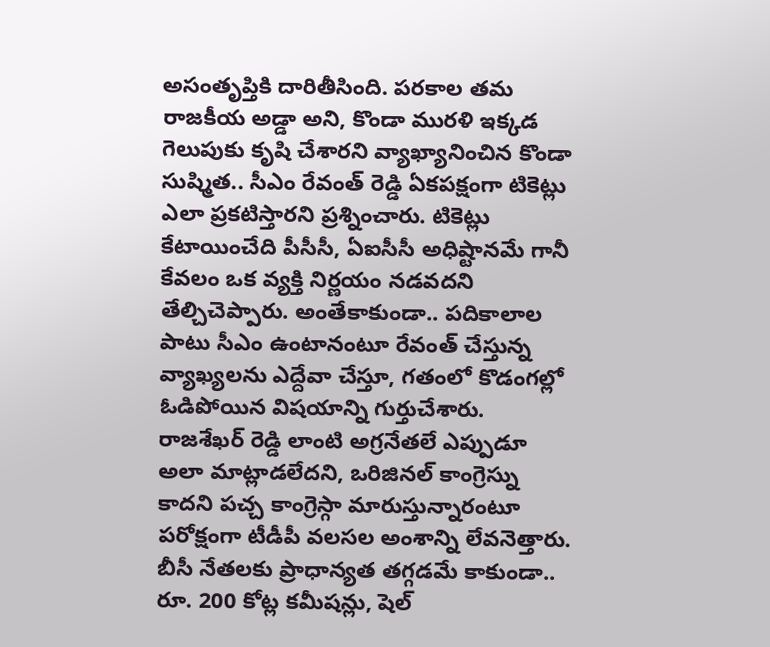అసంతృప్తికి దారితీసింది. పరకాల తమ రాజకీయ అడ్డా అని, కొండా మురళి ఇక్కడ గెలుపుకు కృషి చేశారని వ్యాఖ్యానించిన కొండా సుష్మిత.. సీఎం రేవంత్ రెడ్డి ఏకపక్షంగా టికెట్లు ఎలా ప్రకటిస్తారని ప్రశ్నించారు. టికెట్లు కేటాయించేది పీసీసీ, ఏఐసీసీ అధిష్టానమే గానీ కేవలం ఒక వ్యక్తి నిర్ణయం నడవదని తేల్చిచెప్పారు. అంతేకాకుండా.. పదికాలాల పాటు సీఎం ఉంటానంటూ రేవంత్ చేస్తున్న వ్యాఖ్యలను ఎద్దేవా చేస్తూ, గతంలో కొడంగల్లో ఓడిపోయిన విషయాన్ని గుర్తుచేశారు. రాజశేఖర్ రెడ్డి లాంటి అగ్రనేతలే ఎప్పుడూ అలా మాట్లాడలేదని, ఒరిజినల్ కాంగ్రెస్ను కాదని పచ్చ కాంగ్రెస్గా మారుస్తున్నారంటూ పరోక్షంగా టీడీపీ వలసల అంశాన్ని లేవనెత్తారు. బీసీ నేతలకు ప్రాధాన్యత తగ్గడమే కాకుండా.. రూ. 200 కోట్ల కమీషన్లు, షెల్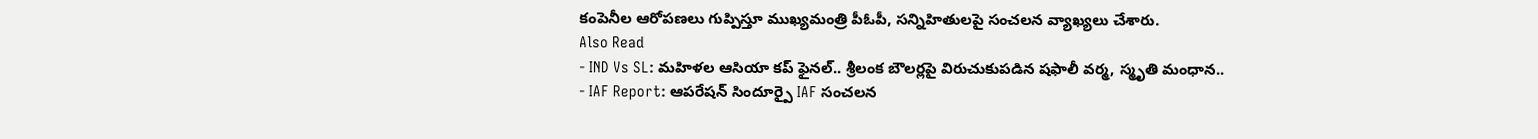కంపెనీల ఆరోపణలు గుప్పిస్తూ ముఖ్యమంత్రి పీఓపీ, సన్నిహితులపై సంచలన వ్యాఖ్యలు చేశారు.
Also Read
- IND Vs SL: మహిళల ఆసియా కప్ ఫైనల్.. శ్రీలంక బౌలర్లపై విరుచుకుపడిన షఫాలీ వర్మ, స్మృతి మంధాన..
- IAF Report: ఆపరేషన్ సిందూర్పై IAF సంచలన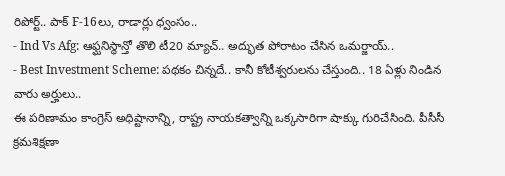రిపోర్ట్.. పాక్ F-16లు, రాడార్లు ధ్వంసం..
- Ind Vs Afg: ఆఫ్ఘనిస్థాన్తో తొలి టీ20 మ్యాచ్.. అద్భుత పోరాటం చేసిన ఒమర్జాయ్..
- Best Investment Scheme: పథకం చిన్నదే.. కానీ కోటీశ్వరులను చేస్తుంది.. 18 ఏళ్లు నిండిన వారు అర్హులు..
ఈ పరిణామం కాంగ్రెస్ అధిష్టానాన్ని, రాష్ట్ర నాయకత్వాన్ని ఒక్కసారిగా షాక్కు గురిచేసింది. పీసీసీ క్రమశిక్షణా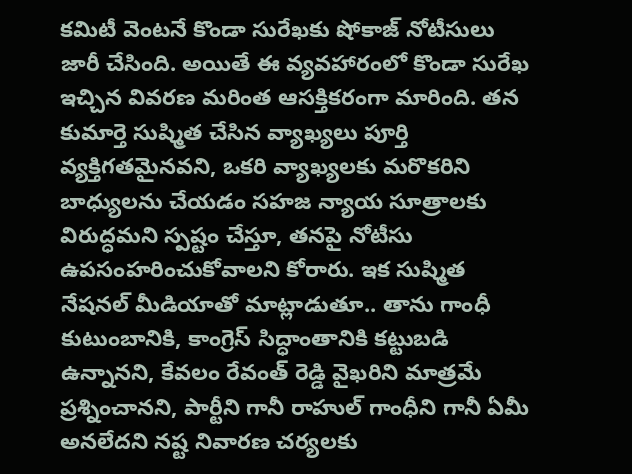కమిటీ వెంటనే కొండా సురేఖకు షోకాజ్ నోటీసులు జారీ చేసింది. అయితే ఈ వ్యవహారంలో కొండా సురేఖ ఇచ్చిన వివరణ మరింత ఆసక్తికరంగా మారింది. తన కుమార్తె సుష్మిత చేసిన వ్యాఖ్యలు పూర్తి వ్యక్తిగతమైనవని, ఒకరి వ్యాఖ్యలకు మరొకరిని బాధ్యులను చేయడం సహజ న్యాయ సూత్రాలకు విరుద్ధమని స్పష్టం చేస్తూ, తనపై నోటీసు ఉపసంహరించుకోవాలని కోరారు. ఇక సుష్మిత నేషనల్ మీడియాతో మాట్లాడుతూ.. తాను గాంధీ కుటుంబానికి, కాంగ్రెస్ సిద్ధాంతానికి కట్టుబడి ఉన్నానని, కేవలం రేవంత్ రెడ్డి వైఖరిని మాత్రమే ప్రశ్నించానని, పార్టీని గానీ రాహుల్ గాంధీని గానీ ఏమీ అనలేదని నష్ట నివారణ చర్యలకు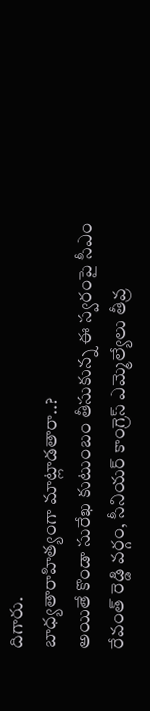దిగారు.
బాధ్యతారాహిత్యంగా మాట్లాడతారా..?
అయితే కొండా సురేఖ కుటుంబం తీసుకున్న ఈ స్వరంపై సీఎం రేవంత్ రెడ్డి వర్గం, సీనియర్ కాంగ్రెస్ ఎమ్మెల్యేలు తీవ్ర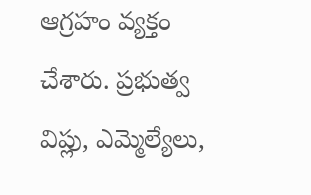ఆగ్రహం వ్యక్తం చేశారు. ప్రభుత్వ విప్లు, ఎమ్మెల్యేలు,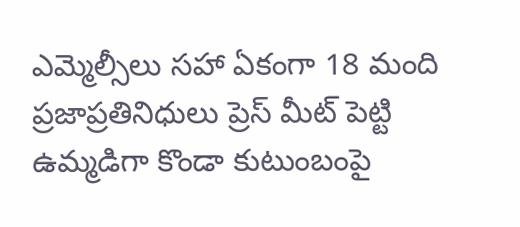ఎమ్మెల్సీలు సహా ఏకంగా 18 మంది ప్రజాప్రతినిధులు ప్రెస్ మీట్ పెట్టి ఉమ్మడిగా కొండా కుటుంబంపై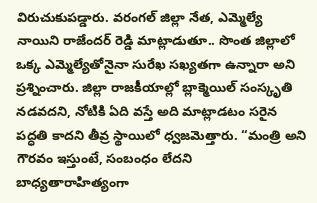విరుచుకుపడ్డారు. వరంగల్ జిల్లా నేత, ఎమ్మెల్యే నాయిని రాజేందర్ రెడ్డి మాట్లాడుతూ.. సొంత జిల్లాలో ఒక్క ఎమ్మెల్యేతోనైనా సురేఖ సఖ్యతగా ఉన్నారా అని ప్రశ్నించారు. జిల్లా రాజకీయాల్లో బ్లాక్మెయిల్ సంస్కృతి నడవదని, నోటికి ఏది వస్తే అది మాట్లాడటం సరైన పద్ధతి కాదని తీవ్ర స్థాయిలో ధ్వజమెత్తారు. “మంత్రి అని గౌరవం ఇస్తుంటే, సంబంధం లేదని బాధ్యతారాహిత్యంగా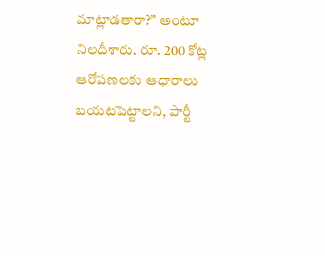మాట్లాడతారా?” అంటూ నిలదీశారు. రూ. 200 కోట్ల ఆరోపణలకు ఆధారాలు బయటపెట్టాలని, పార్టీ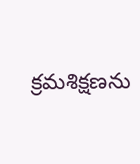క్రమశిక్షణను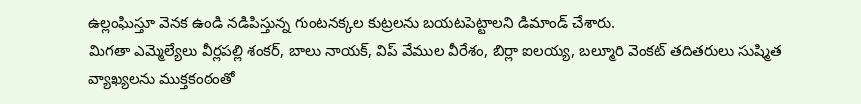ఉల్లంఘిస్తూ వెనక ఉండి నడిపిస్తున్న గుంటనక్కల కుట్రలను బయటపెట్టాలని డిమాండ్ చేశారు.
మిగతా ఎమ్మెల్యేలు వీర్లపల్లి శంకర్, బాలు నాయక్, విప్ వేముల వీరేశం, బిర్లా ఐలయ్య, బల్మూరి వెంకట్ తదితరులు సుష్మిత వ్యాఖ్యలను ముక్తకంఠంతో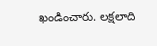ఖండించారు. లక్షలాది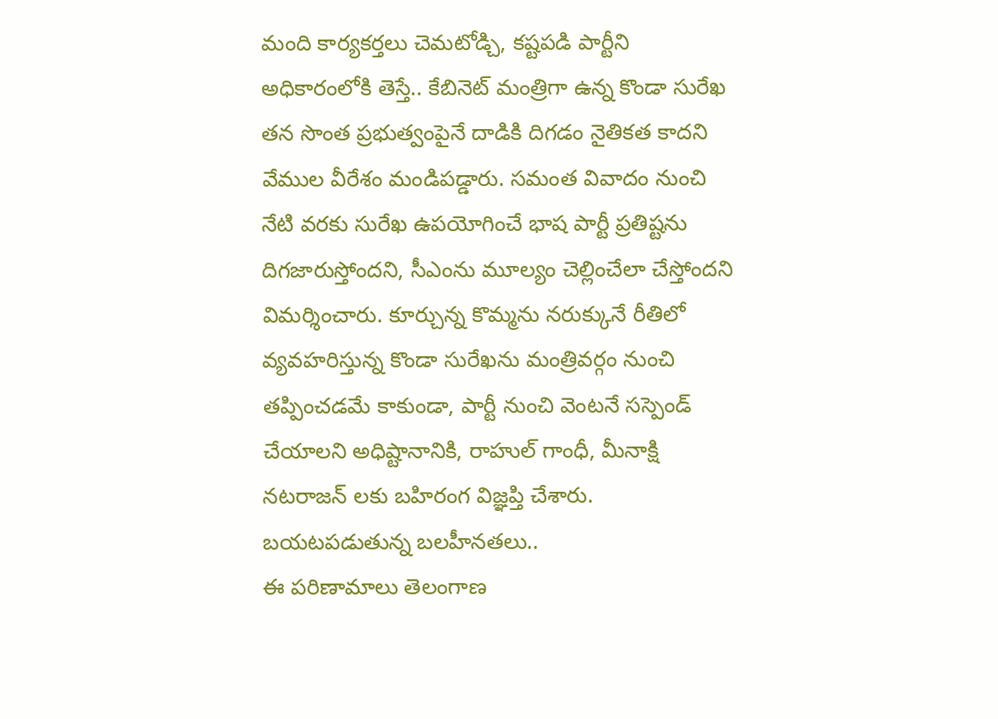మంది కార్యకర్తలు చెమటోడ్చి, కష్టపడి పార్టీని అధికారంలోకి తెస్తే.. కేబినెట్ మంత్రిగా ఉన్న కొండా సురేఖ తన సొంత ప్రభుత్వంపైనే దాడికి దిగడం నైతికత కాదని వేముల వీరేశం మండిపడ్డారు. సమంత వివాదం నుంచి నేటి వరకు సురేఖ ఉపయోగించే భాష పార్టీ ప్రతిష్టను దిగజారుస్తోందని, సీఎంను మూల్యం చెల్లించేలా చేస్తోందని విమర్శించారు. కూర్చున్న కొమ్మను నరుక్కునే రీతిలో వ్యవహరిస్తున్న కొండా సురేఖను మంత్రివర్గం నుంచి తప్పించడమే కాకుండా, పార్టీ నుంచి వెంటనే సస్పెండ్ చేయాలని అధిష్టానానికి, రాహుల్ గాంధీ, మీనాక్షి నటరాజన్ లకు బహిరంగ విజ్ఞప్తి చేశారు.
బయటపడుతున్న బలహీనతలు..
ఈ పరిణామాలు తెలంగాణ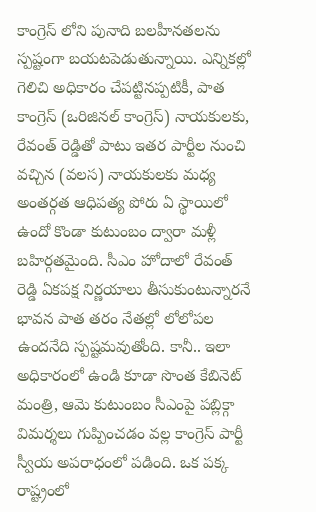కాంగ్రెస్ లోని పునాది బలహీనతలను స్పష్టంగా బయటపెడుతున్నాయి. ఎన్నికల్లో గెలిచి అధికారం చేపట్టినప్పటికీ, పాత కాంగ్రెస్ (ఒరిజినల్ కాంగ్రెస్) నాయకులకు, రేవంత్ రెడ్డితో పాటు ఇతర పార్టీల నుంచి వచ్చిన (వలస) నాయకులకు మధ్య అంతర్గత ఆధిపత్య పోరు ఏ స్థాయిలో ఉందో కొండా కుటుంబం ద్వారా మళ్లీ బహిర్గతమైంది. సీఎం హోదాలో రేవంత్ రెడ్డి ఏకపక్ష నిర్ణయాలు తీసుకుంటున్నారనే భావన పాత తరం నేతల్లో లోలోపల ఉందనేది స్పష్టమవుతోంది. కానీ.. ఇలా అధికారంలో ఉండి కూడా సొంత కేబినెట్ మంత్రి, ఆమె కుటుంబం సీఎంపై పబ్లిక్గా విమర్శలు గుప్పించడం వల్ల కాంగ్రెస్ పార్టీ స్వీయ అపరాధంలో పడింది. ఒక పక్క రాష్ట్రంలో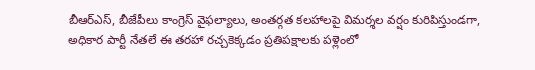బీఆర్ఎస్, బీజేపీలు కాంగ్రెస్ వైఫల్యాలు, అంతర్గత కలహాలపై విమర్శల వర్షం కురిపిస్తుండగా, అధికార పార్టీ నేతలే ఈ తరహా రచ్చకెక్కడం ప్రతిపక్షాలకు పళ్లెంలో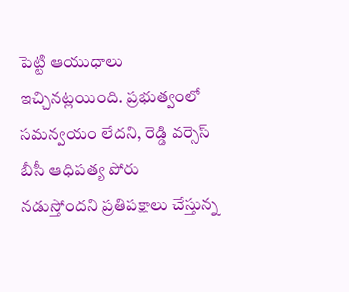పెట్టి ఆయుధాలు ఇచ్చినట్లయింది. ప్రభుత్వంలో సమన్వయం లేదని, రెడ్డి వర్సెస్ బీసీ ఆధిపత్య పోరు నడుస్తోందని ప్రతిపక్షాలు చేస్తున్న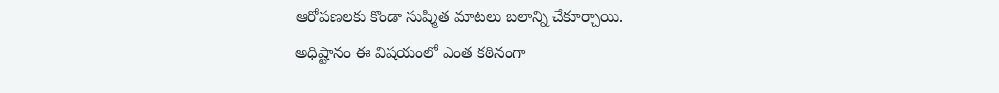ఆరోపణలకు కొండా సుష్మిత మాటలు బలాన్ని చేకూర్చాయి.
అధిష్టానం ఈ విషయంలో ఎంత కఠినంగా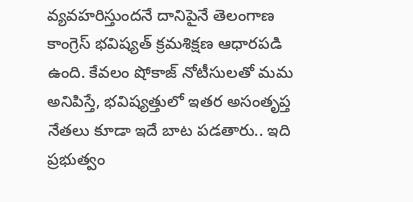వ్యవహరిస్తుందనే దానిపైనే తెలంగాణ కాంగ్రెస్ భవిష్యత్ క్రమశిక్షణ ఆధారపడి ఉంది. కేవలం షోకాజ్ నోటీసులతో మమ అనిపిస్తే, భవిష్యత్తులో ఇతర అసంతృప్త నేతలు కూడా ఇదే బాట పడతారు.. ఇది ప్రభుత్వం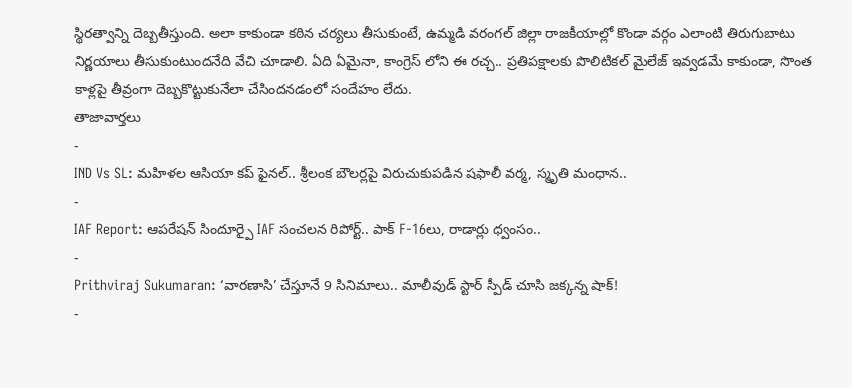స్థిరత్వాన్ని దెబ్బతీస్తుంది. అలా కాకుండా కఠిన చర్యలు తీసుకుంటే, ఉమ్మడి వరంగల్ జిల్లా రాజకీయాల్లో కొండా వర్గం ఎలాంటి తిరుగుబాటు నిర్ణయాలు తీసుకుంటుందనేది వేచి చూడాలి. ఏది ఏమైనా, కాంగ్రెస్ లోని ఈ రచ్చ.. ప్రతిపక్షాలకు పొలిటికల్ మైలేజ్ ఇవ్వడమే కాకుండా, సొంత కాళ్లపై తీవ్రంగా దెబ్బకొట్టుకునేలా చేసిందనడంలో సందేహం లేదు.
తాజావార్తలు
-
IND Vs SL: మహిళల ఆసియా కప్ ఫైనల్.. శ్రీలంక బౌలర్లపై విరుచుకుపడిన షఫాలీ వర్మ, స్మృతి మంధాన..
-
IAF Report: ఆపరేషన్ సిందూర్పై IAF సంచలన రిపోర్ట్.. పాక్ F-16లు, రాడార్లు ధ్వంసం..
-
Prithviraj Sukumaran: ‘వారణాసి’ చేస్తూనే 9 సినిమాలు.. మాలీవుడ్ స్టార్ స్పీడ్ చూసి జక్కన్న షాక్!
-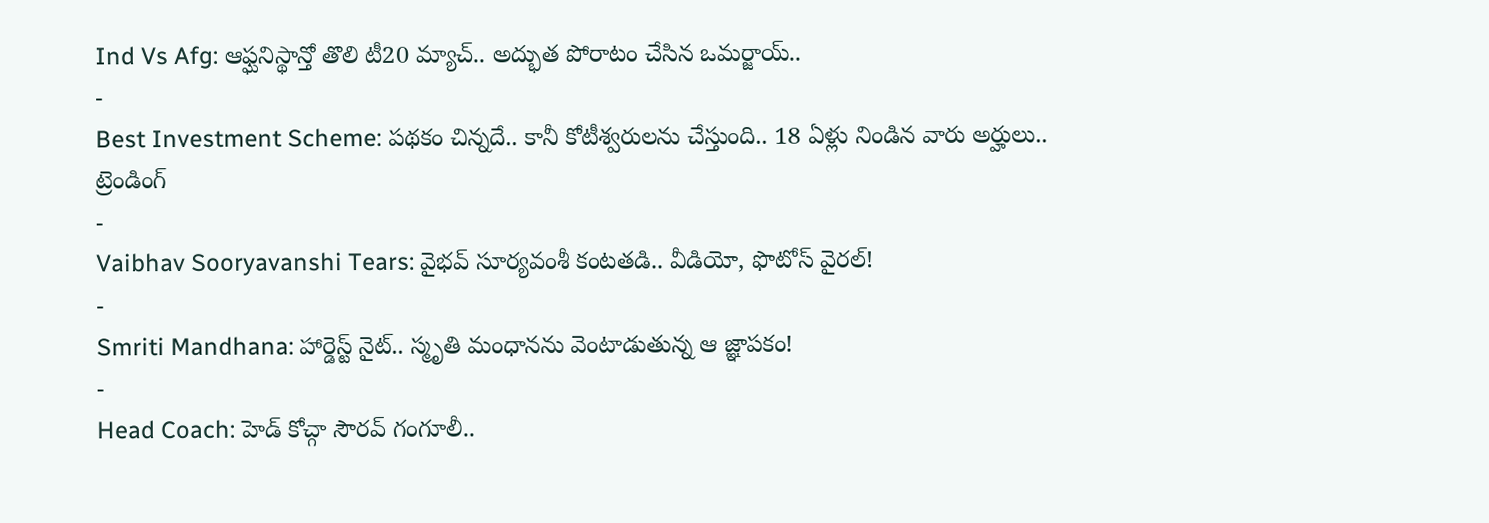Ind Vs Afg: ఆఫ్ఘనిస్థాన్తో తొలి టీ20 మ్యాచ్.. అద్భుత పోరాటం చేసిన ఒమర్జాయ్..
-
Best Investment Scheme: పథకం చిన్నదే.. కానీ కోటీశ్వరులను చేస్తుంది.. 18 ఏళ్లు నిండిన వారు అర్హులు..
ట్రెండింగ్
-
Vaibhav Sooryavanshi Tears: వైభవ్ సూర్యవంశీ కంటతడి.. వీడియో, ఫొటోస్ వైరల్!
-
Smriti Mandhana: హార్డెస్ట్ నైట్.. స్మృతి మంధానను వెంటాడుతున్న ఆ జ్ఞాపకం!
-
Head Coach: హెడ్ కోచ్గా సౌరవ్ గంగూలీ..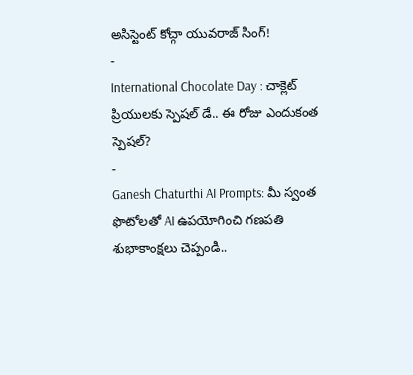అసిస్టెంట్ కోచ్గా యువరాజ్ సింగ్!
-
International Chocolate Day : చాక్లెట్ ప్రియులకు స్పెషల్ డే.. ఈ రోజు ఎందుకంత స్పెషల్?
-
Ganesh Chaturthi AI Prompts: మీ స్వంత ఫొటోలతో AI ఉపయోగించి గణపతి శుభాకాంక్షలు చెప్పండి..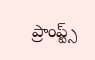ప్రాంప్ట్స్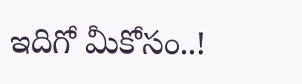ఇదిగో మీకోసం..!